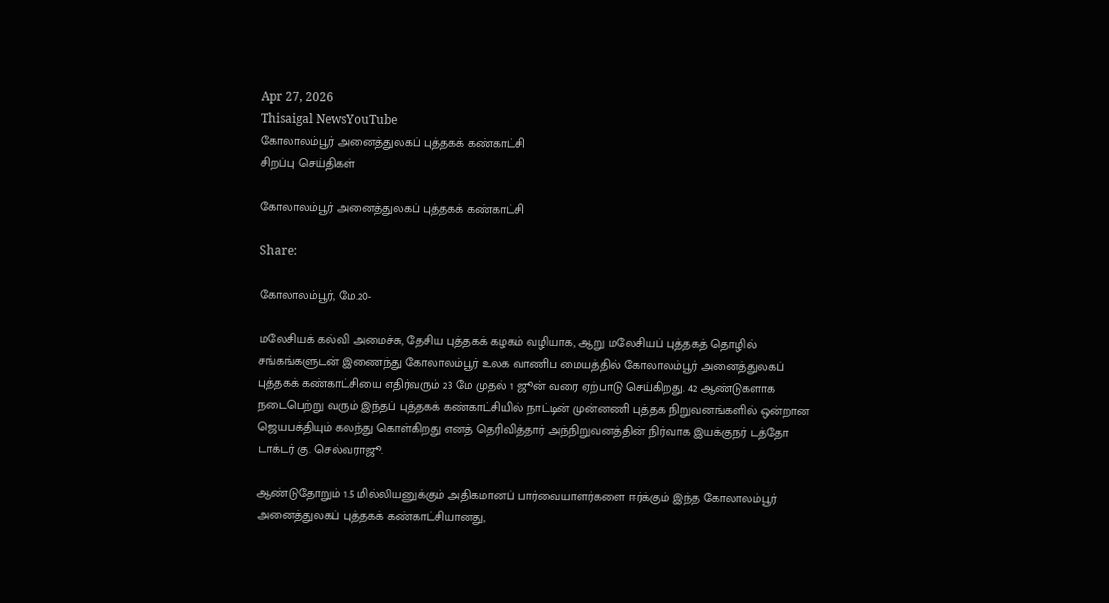Apr 27, 2026
Thisaigal NewsYouTube
கோலாலம்பூர் அனைத்துலகப் புத்தகக் கண்காட்சி
சிறப்பு செய்திகள்

கோலாலம்பூர் அனைத்துலகப் புத்தகக் கண்காட்சி

Share:

கோலாலம்பூர், மே.20-

மலேசியக் கல்வி அமைச்சு, தேசிய புத்தகக் கழகம் வழியாக, ஆறு மலேசியப் புத்தகத் தொழில் சங்கங்களுடன் இணைந்து கோலாலம்பூர் உலக வாணிப மையத்தில் கோலாலம்பூர் அனைத்துலகப் புத்தகக் கண்காட்சியை எதிர்வரும் 23 மே முதல் 1 ஜூன் வரை ஏற்பாடு செய்கிறது. 42 ஆண்டுகளாக நடைபெற்று வரும் இந்தப் புத்தகக் கண்காட்சியில் நாட்டின் முன்னணி புத்தக நிறுவனங்களில் ஒன்றான ஜெயபக்தியும் கலந்து கொள்கிறது எனத் தெரிவித்தார் அந்நிறுவனத்தின் நிர்வாக இயக்குநர் டத்தோ டாக்டர் கு. செல்வராஜூ.

ஆண்டுதோறும் 1.5 மில்லியனுக்கும் அதிகமானப் பார்வையாளர்களை ஈர்க்கும் இந்த கோலாலம்பூர் அனைத்துலகப் புத்தகக் கண்காட்சியானது,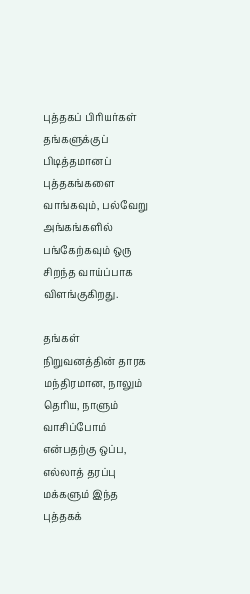புத்தகப் பிரியர்கள் தங்களுக்குப் பிடித்தமானப் புத்தகங்களை வாங்கவும், பல்வேறு அங்கங்களில் பங்கேற்கவும் ஒரு சிறந்த வாய்ப்பாக விளங்குகிறது.

தங்கள் நிறுவனத்தின் தாரக மந்திரமான, நாலும் தெரிய, நாளும் வாசிப்போம் என்பதற்கு ஒப்ப, எல்லாத் தரப்பு மக்களும் இந்த புத்தகக்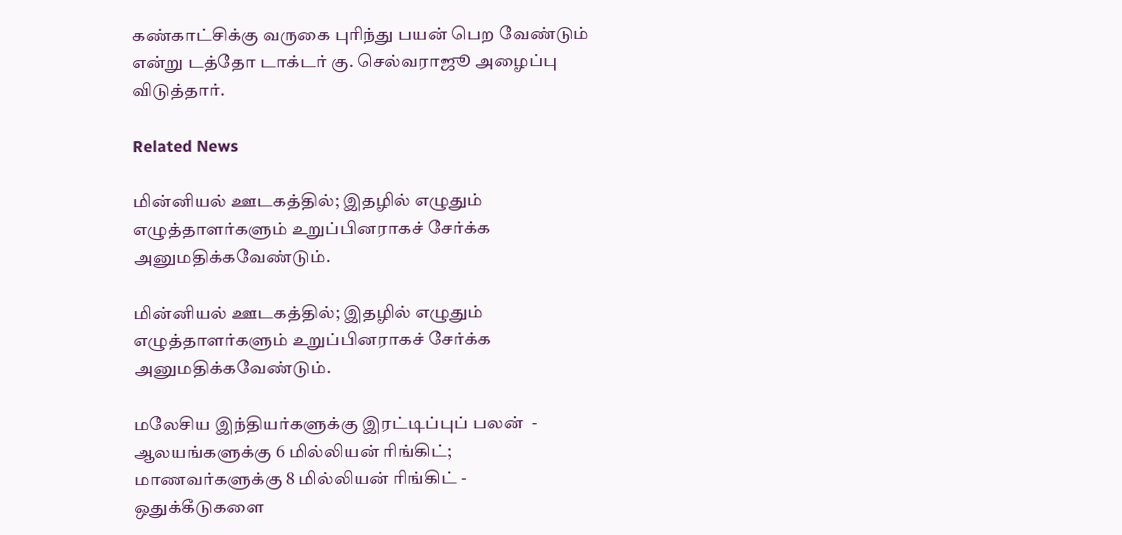கண்காட்சிக்கு வருகை புரிந்து பயன் பெற வேண்டும் என்று டத்தோ டாக்டர் கு. செல்வராஜூ அழைப்பு விடுத்தார்.

Related News

மின்னியல் ஊடகத்தில்; இதழில் எழுதும் எழுத்தாளர்களும் உறுப்பினராகச் சேர்க்க அனுமதிக்கவேண்டும்.

மின்னியல் ஊடகத்தில்; இதழில் எழுதும் எழுத்தாளர்களும் உறுப்பினராகச் சேர்க்க அனுமதிக்கவேண்டும்.

மலேசிய இந்தியர்களுக்கு இரட்டிப்புப் பலன்  - ஆலயங்களுக்கு 6 மில்லியன் ரிங்கிட்; மாணவர்களுக்கு 8 மில்லியன் ரிங்கிட் - ஒதுக்கீடுகளை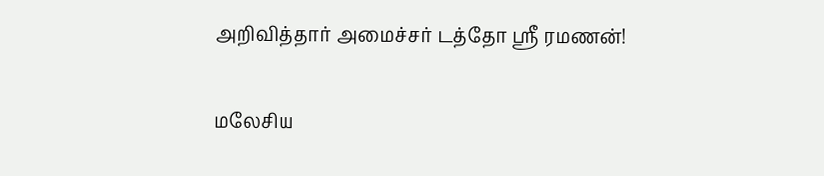அறிவித்தார் அமைச்சர் டத்தோ ஶ்ரீ ரமணன்!

மலேசிய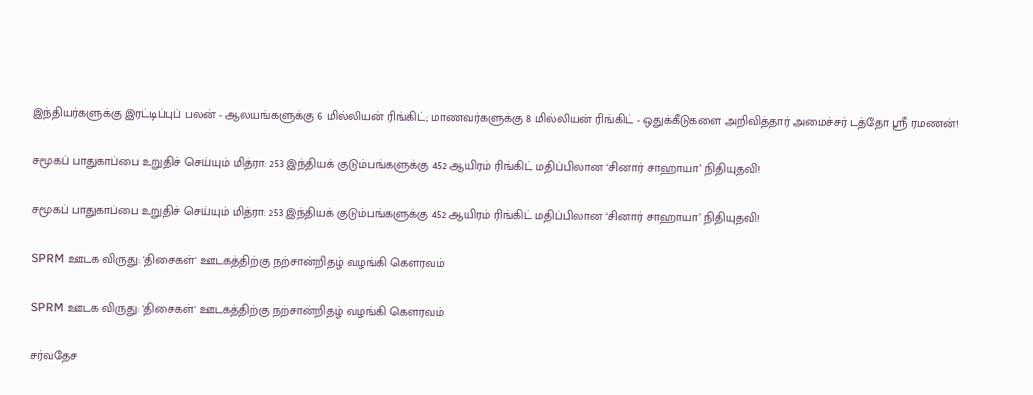இந்தியர்களுக்கு இரட்டிப்புப் பலன் - ஆலயங்களுக்கு 6 மில்லியன் ரிங்கிட்; மாணவர்களுக்கு 8 மில்லியன் ரிங்கிட் - ஒதுக்கீடுகளை அறிவித்தார் அமைச்சர் டத்தோ ஶ்ரீ ரமணன்!

சமூகப் பாதுகாப்பை உறுதிச் செய்யும் மித்ரா: 253 இந்தியக் குடும்பங்களுக்கு 452 ஆயிரம் ரிங்கிட் மதிப்பிலான ‘சினார் சாஹாயா’ நிதியுதவி!

சமூகப் பாதுகாப்பை உறுதிச் செய்யும் மித்ரா: 253 இந்தியக் குடும்பங்களுக்கு 452 ஆயிரம் ரிங்கிட் மதிப்பிலான ‘சினார் சாஹாயா’ நிதியுதவி!

SPRM ஊடக விருது: 'திசைகள்' ஊடகத்திற்கு நற்சான்றிதழ் வழங்கி கௌரவம்

SPRM ஊடக விருது: 'திசைகள்' ஊடகத்திற்கு நற்சான்றிதழ் வழங்கி கௌரவம்

சர்வதேச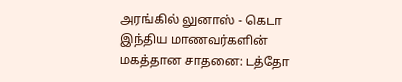அரங்கில் லுனாஸ் - கெடா இந்திய மாணவர்களின் மகத்தான சாதனை: டத்தோ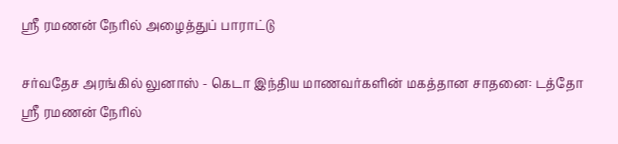ஶ்ரீ ரமணன் நேரில் அழைத்துப் பாராட்டு

சர்வதேச அரங்கில் லுனாஸ் - கெடா இந்திய மாணவர்களின் மகத்தான சாதனை: டத்தோ ஶ்ரீ ரமணன் நேரில்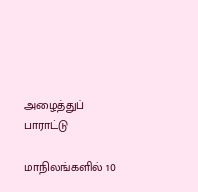அழைத்துப் பாராட்டு

மாநிலங்களில் 10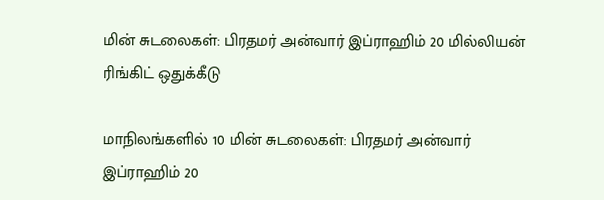மின் சுடலைகள்: பிரதமர் அன்வார் இப்ராஹிம் 20 மில்லியன் ரிங்கிட் ஒதுக்கீடு

மாநிலங்களில் 10 மின் சுடலைகள்: பிரதமர் அன்வார் இப்ராஹிம் 20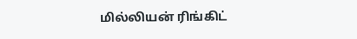மில்லியன் ரிங்கிட்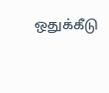ஒதுக்கீடு